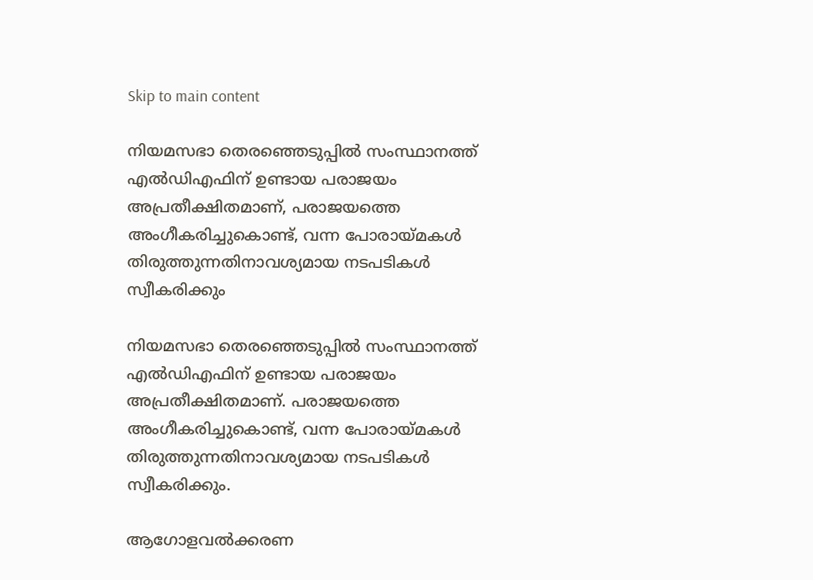Skip to main content

നിയമസഭാ തെരഞ്ഞെടുപ്പില്‍ സംസ്ഥാനത്ത്‌ എല്‍ഡിഎഫിന് ഉണ്ടായ പരാജയം അപ്രതീക്ഷിതമാണ്‌, പരാജയത്തെ അംഗീകരിച്ചുകൊണ്ട്‌, വന്ന പോരായ്‌മകള്‍ തിരുത്തുന്നതിനാവശ്യമായ നടപടികള്‍ സ്വീകരിക്കും

നിയമസഭാ തെരഞ്ഞെടുപ്പില്‍ സംസ്ഥാനത്ത്‌ എല്‍ഡിഎഫിന് ഉണ്ടായ പരാജയം അപ്രതീക്ഷിതമാണ്‌. പരാജയത്തെ അംഗീകരിച്ചുകൊണ്ട്‌, വന്ന പോരായ്‌മകള്‍ തിരുത്തുന്നതിനാവശ്യമായ നടപടികള്‍ സ്വീകരിക്കും.

ആഗോളവല്‍ക്കരണ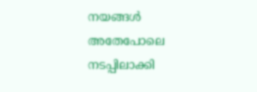നയങ്ങള്‍ അതേപോലെ നടപ്പിലാക്കി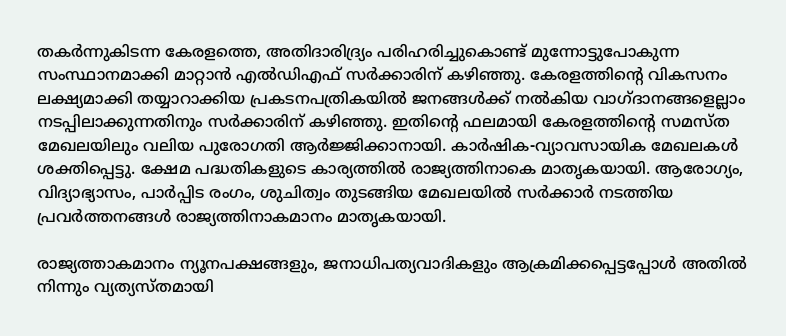തകര്‍ന്നുകിടന്ന കേരളത്തെ, അതിദാരിദ്ര്യം പരിഹരിച്ചുകൊണ്ട്‌ മുന്നോട്ടുപോകുന്ന സംസ്ഥാനമാക്കി മാറ്റാന്‍ എല്‍ഡിഎഫ്‌ സര്‍ക്കാരിന്‌ കഴിഞ്ഞു. കേരളത്തിന്റെ വികസനം ലക്ഷ്യമാക്കി തയ്യാറാക്കിയ പ്രകടനപത്രികയില്‍ ജനങ്ങള്‍ക്ക്‌ നല്‍കിയ വാഗ്‌ദാനങ്ങളെല്ലാം നടപ്പിലാക്കുന്നതിനും സര്‍ക്കാരിന്‌ കഴിഞ്ഞു. ഇതിന്റെ ഫലമായി കേരളത്തിന്റെ സമസ്‌ത മേഖലയിലും വലിയ പുരോഗതി ആര്‍ജ്ജിക്കാനായി. കാര്‍ഷിക-വ്യാവസായിക മേഖലകള്‍ ശക്തിപ്പെട്ടു. ക്ഷേമ പദ്ധതികളുടെ കാര്യത്തില്‍ രാജ്യത്തിനാകെ മാതൃകയായി. ആരോഗ്യം, വിദ്യാഭ്യാസം, പാര്‍പ്പിട രംഗം, ശുചിത്വം തുടങ്ങിയ മേഖലയില്‍ സര്‍ക്കാര്‍ നടത്തിയ പ്രവര്‍ത്തനങ്ങള്‍ രാജ്യത്തിനാകമാനം മാതൃകയായി.

രാജ്യത്താകമാനം ന്യൂനപക്ഷങ്ങളും, ജനാധിപത്യവാദികളും ആക്രമിക്കപ്പെട്ടപ്പോള്‍ അതില്‍ നിന്നും വ്യത്യസ്‌തമായി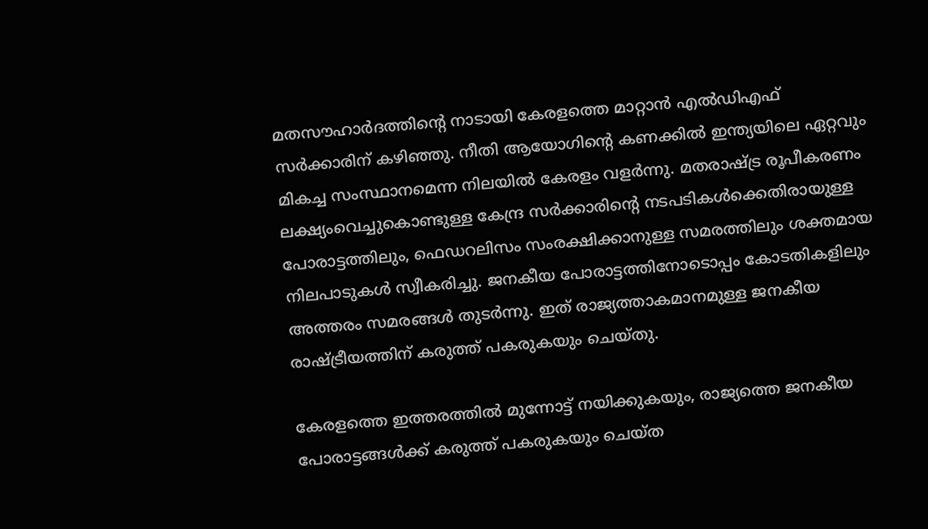മതസൗഹാര്‍ദത്തിന്റെ നാടായി കേരളത്തെ മാറ്റാന്‍ എല്‍ഡിഎഫ്‌ സര്‍ക്കാരിന്‌ കഴിഞ്ഞു. നീതി ആയോഗിന്റെ കണക്കില്‍ ഇന്ത്യയിലെ ഏറ്റവും മികച്ച സംസ്ഥാനമെന്ന നിലയില്‍ കേരളം വളര്‍ന്നു. മതരാഷ്‌ട്ര രൂപീകരണം ലക്ഷ്യംവെച്ചുകൊണ്ടുള്ള കേന്ദ്ര സര്‍ക്കാരിന്റെ നടപടികള്‍ക്കെതിരായുള്ള പോരാട്ടത്തിലും, ഫെഡറലിസം സംരക്ഷിക്കാനുള്ള സമരത്തിലും ശക്തമായ നിലപാടുകള്‍ സ്വീകരിച്ചു. ജനകീയ പോരാട്ടത്തിനോടൊപ്പം കോടതികളിലും അത്തരം സമരങ്ങള്‍ തുടര്‍ന്നു. ഇത്‌ രാജ്യത്താകമാനമുള്ള ജനകീയ രാഷ്‌ട്രീയത്തിന്‌ കരുത്ത്‌ പകരുകയും ചെയ്‌തു.

കേരളത്തെ ഇത്തരത്തില്‍ മുന്നോട്ട്‌ നയിക്കുകയും, രാജ്യത്തെ ജനകീയ പോരാട്ടങ്ങള്‍ക്ക്‌ കരുത്ത്‌ പകരുകയും ചെയ്‌ത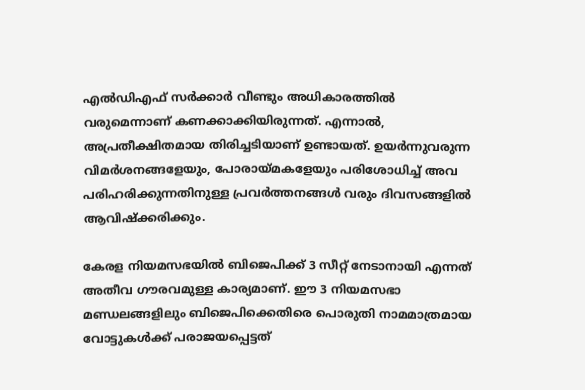എല്‍ഡിഎഫ്‌ സര്‍ക്കാര്‍ വീണ്ടും അധികാരത്തില്‍ വരുമെന്നാണ്‌ കണക്കാക്കിയിരുന്നത്‌. എന്നാല്‍, അപ്രതീക്ഷിതമായ തിരിച്ചടിയാണ്‌ ഉണ്ടായത്‌. ഉയര്‍ന്നുവരുന്ന വിമര്‍ശനങ്ങളേയും, പോരായ്‌മകളേയും പരിശോധിച്ച്‌ അവ പരിഹരിക്കുന്നതിനുള്ള പ്രവര്‍ത്തനങ്ങള്‍ വരും ദിവസങ്ങളില്‍ ആവിഷ്‌ക്കരിക്കും.

കേരള നിയമസഭയില്‍ ബിജെപിക്ക്‌ 3 സീറ്റ്‌ നേടാനായി എന്നത്‌ അതീവ ഗൗരവമുള്ള കാര്യമാണ്‌. ഈ 3 നിയമസഭാ മണ്ഡലങ്ങളിലും ബിജെപിക്കെതിരെ പൊരുതി നാമമാത്രമായ വോട്ടുകള്‍ക്ക്‌ പരാജയപ്പെട്ടത്‌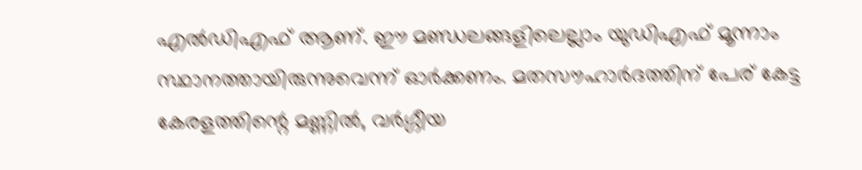എല്‍ഡിഎഫ്‌ ആണ്‌. ഈ മണ്ഡലങ്ങളിലെല്ലാം യുഡിഎഫ്‌ മൂന്നാം സ്ഥാനത്തായിരുന്നുവെന്ന്‌ ഓര്‍ക്കണം. മതസൗഹാര്‍ദത്തിന്‌ പേര്‌ കേട്ട കേരളത്തിന്റെ മണ്ണില്‍, വര്‍ഗ്ഗീയ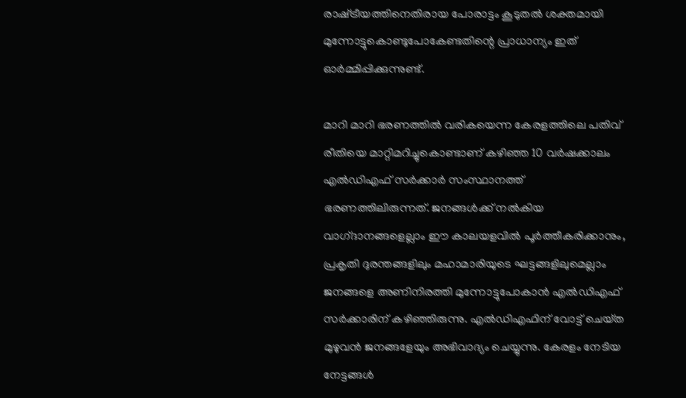രാഷ്‌ട്രീയത്തിനെതിരായ പോരാട്ടം കൂടുതല്‍ ശക്തമായി മുന്നോട്ടുകൊണ്ടുപോകേണ്ടതിന്റെ പ്രാധാന്യം ഇത്‌ ഓര്‍മ്മിപ്പിക്കുന്നുണ്ട്‌.

മാറി മാറി ഭരണത്തില്‍ വരികയെന്ന കേരളത്തിലെ പതിവ്‌ രീതിയെ മാറ്റിമറിച്ചുകൊണ്ടാണ്‌ കഴിഞ്ഞ 10 വര്‍ഷക്കാലം എല്‍ഡിഎഫ്‌ സര്‍ക്കാര്‍ സംസ്ഥാനത്ത്‌ ഭരണത്തിലിരുന്നത്‌. ജനങ്ങള്‍ക്ക്‌ നല്‍കിയ വാഗ്‌ദാനങ്ങളെല്ലാം ഈ കാലയളവില്‍ പൂര്‍ത്തീകരിക്കാനും, പ്രകൃതി ദുരന്തങ്ങളിലും മഹാമാരിയുടെ ഘട്ടങ്ങളിലുമെല്ലാം ജനങ്ങളെ അണിനിരത്തി മുന്നോട്ടുപോകാന്‍ എല്‍ഡിഎഫ്‌ സര്‍ക്കാരിന്‌ കഴിഞ്ഞിരുന്നു. എല്‍ഡിഎഫിന്‌ വോട്ട്‌ ചെയ്‌ത മുഴുവന്‍ ജനങ്ങളേയും അഭിവാദ്യം ചെയ്യുന്നു. കേരളം നേടിയ നേട്ടങ്ങള്‍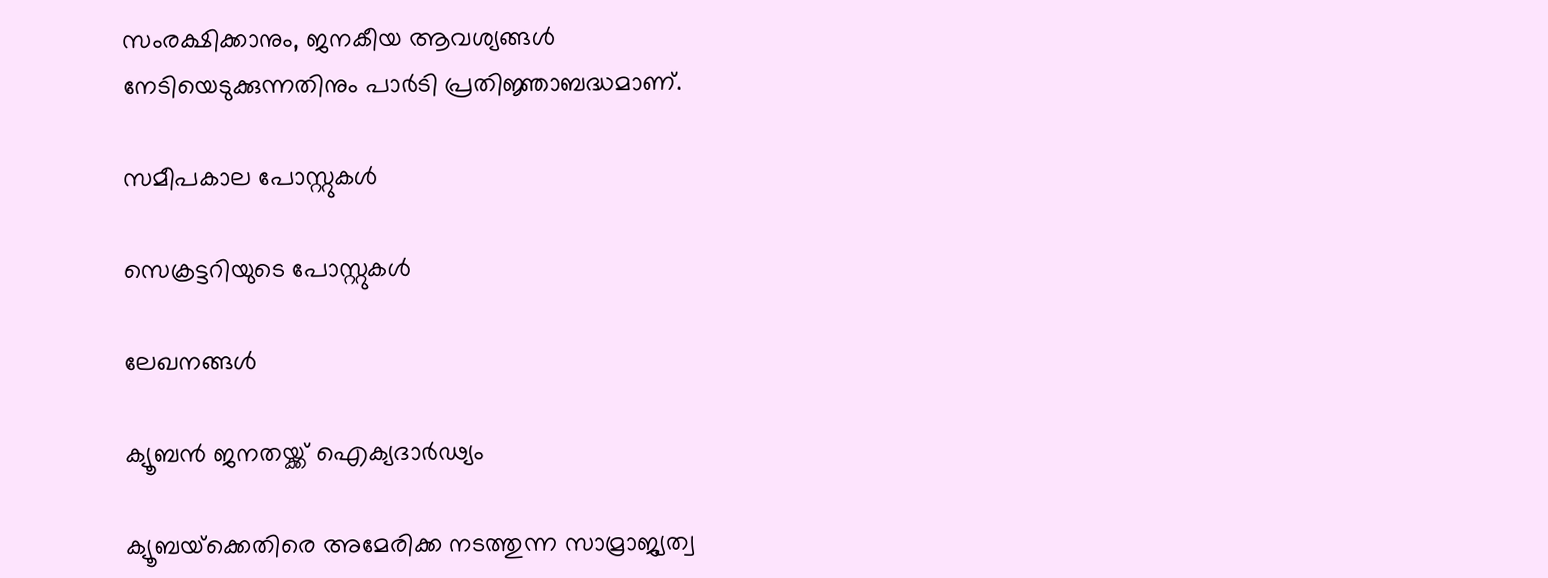സംരക്ഷിക്കാനും, ജനകീയ ആവശ്യങ്ങള്‍ നേടിയെടുക്കുന്നതിനും പാര്‍ടി പ്രതിജ്ഞാബദ്ധമാണ്.

സമീപകാല പോസ്റ്റുകൾ

സെക്രട്ടറിയുടെ പോസ്റ്റുകൾ

ലേഖനങ്ങൾ

ക്യൂബൻ ജനതയ്ക്ക് ഐക്യദാർഢ്യം

ക്യൂബയ്‌ക്കെതിരെ അമേരിക്ക നടത്തുന്ന സാമ്രാജ്യത്വ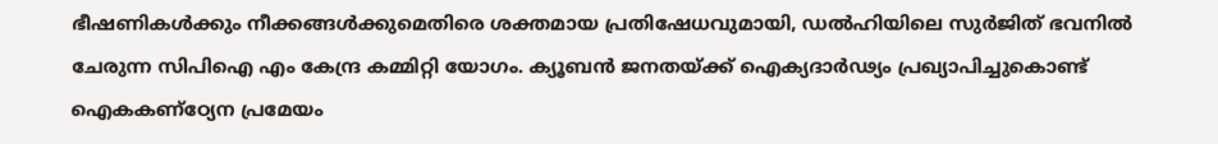ഭീഷണികൾക്കും നീക്കങ്ങൾക്കുമെതിരെ ശക്തമായ പ്രതിഷേധവുമായി, ഡൽഹിയിലെ സുർജിത് ഭവനിൽ ചേരുന്ന സിപിഐ എം കേന്ദ്ര കമ്മിറ്റി യോഗം. ക്യൂബൻ ജനതയ്ക്ക് ഐക്യദാർഢ്യം പ്രഖ്യാപിച്ചുകൊണ്ട് ഐകകണ്ഠ്യേന പ്രമേയം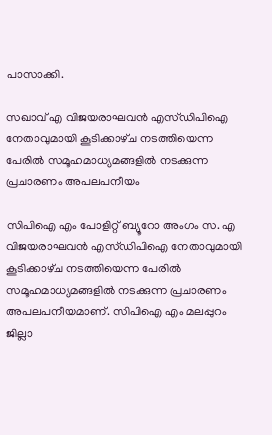പാസാക്കി.

സഖാവ് എ വിജയരാഘവൻ എസ്‌ഡിപിഐ നേതാവുമായി കൂടിക്കാഴ്‌ച നടത്തിയെന്ന പേരിൽ സമൂഹമാധ്യമങ്ങളിൽ നടക്കുന്ന പ്രചാരണം അപലപനീയം

സിപിഐ എം പോളിറ്റ്‌ ബ്യൂറോ അംഗം സ. എ വിജയരാഘവൻ എസ്‌ഡിപിഐ നേതാവുമായി കൂടിക്കാഴ്‌ച നടത്തിയെന്ന പേരിൽ സമൂഹമാധ്യമങ്ങളിൽ നടക്കുന്ന പ്രചാരണം അപലപനീയമാണ്. സിപിഐ എം മലപ്പുറം ജില്ലാ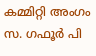കമ്മിറ്റി അംഗം സ. ഗഫൂർ പി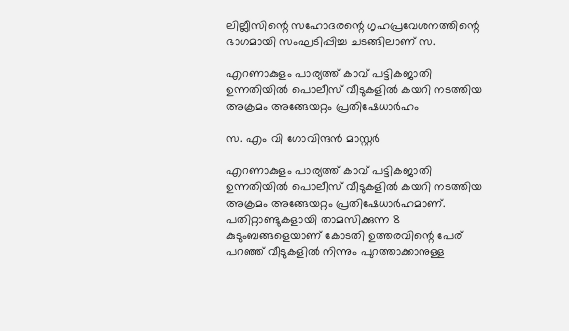ലില്ലീസിന്റെ സഹോദരന്റെ ഗൃഹപ്രവേശനത്തിന്റെ ഭാഗമായി സംഘടിപ്പിച്ച ചടങ്ങിലാണ്‌ സ.

എറണാകുളം പാര്യത്ത്‌ കാവ്‌ പട്ടികജാതി ഉന്നതിയില്‍ പൊലീസ്‌ വീടുകളില്‍ കയറി നടത്തിയ അക്രമം അങ്ങേയറ്റം പ്രതിഷേധാര്‍ഹം

സ. എം വി ഗോവിന്ദൻ മാസ്റ്റർ

എറണാകുളം പാര്യത്ത്‌ കാവ്‌ പട്ടികജാതി ഉന്നതിയില്‍ പൊലീസ്‌ വീടുകളില്‍ കയറി നടത്തിയ അക്രമം അങ്ങേയറ്റം പ്രതിഷേധാര്‍ഹമാണ്. പതിറ്റാണ്ടുകളായി താമസിക്കുന്ന 8 കുടുംബങ്ങളെയാണ്‌ കോടതി ഉത്തരവിന്റെ പേര്‌ പറഞ്ഞ്‌ വീടുകളില്‍ നിന്നും പുറത്താക്കാനുള്ള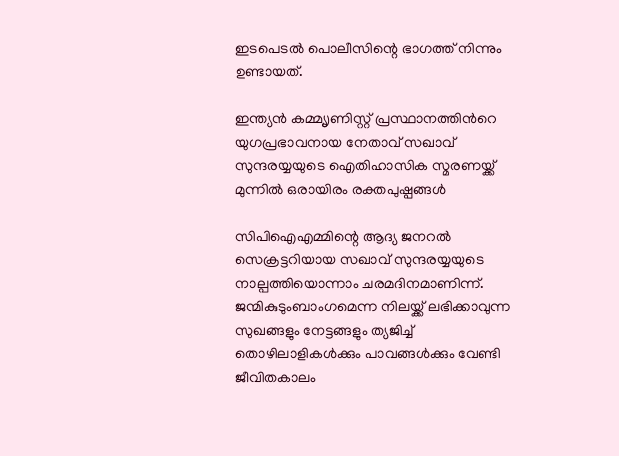ഇടപെടല്‍ പൊലീസിന്റെ ഭാഗത്ത്‌ നിന്നും ഉണ്ടായത്‌.

ഇന്ത്യന്‍ കമ്മ്യൃണിസ്റ്റ് പ്രസ്ഥാനത്തിന്‍റെ യുഗപ്രഭാവനായ നേതാവ് സഖാവ് സുന്ദരയ്യയുടെ ഐതിഹാസിക സ്മരണയ്ക്ക് മുന്നില്‍ ഒരായിരം രക്തപുഷ്പങ്ങള്‍

സിപിഐഎമ്മിന്റെ ആദ്യ ജനറൽ സെക്രട്ടറിയായ സഖാവ് സുന്ദരയ്യയുടെ നാല്പത്തിയൊന്നാം ചരമദിനമാണിന്ന്. ജന്മികുടുംബാംഗമെന്ന നിലയ്ക്ക് ലഭിക്കാവുന്ന സുഖങ്ങളും നേട്ടങ്ങളും ത്യജിച്ച് തൊഴിലാളികള്‍ക്കും പാവങ്ങള്‍ക്കും വേണ്ടി ജീവിതകാലം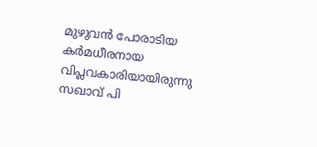മുഴുവന്‍ പോരാടിയ കര്‍മധീരനായ വിപ്ലവകാരിയായിരുന്നു സഖാവ് പി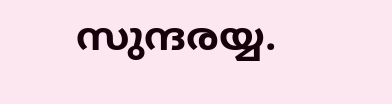സുന്ദരയ്യ.